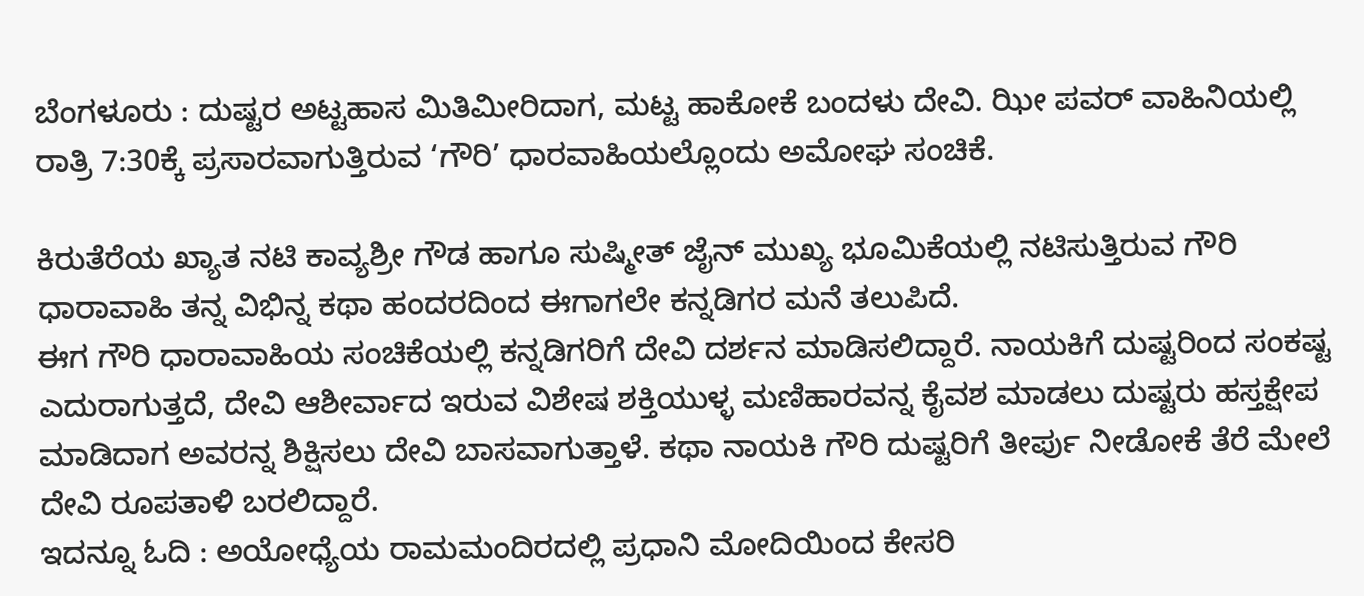ಬೆಂಗಳೂರು : ದುಷ್ಟರ ಅಟ್ಟಹಾಸ ಮಿತಿಮೀರಿದಾಗ, ಮಟ್ಟ ಹಾಕೋಕೆ ಬಂದಳು ದೇವಿ. ಝೀ ಪವರ್ ವಾಹಿನಿಯಲ್ಲಿ ರಾತ್ರಿ 7:30ಕ್ಕೆ ಪ್ರಸಾರವಾಗುತ್ತಿರುವ ‘ಗೌರಿ’ ಧಾರವಾಹಿಯಲ್ಲೊಂದು ಅಮೋಘ ಸಂಚಿಕೆ.

ಕಿರುತೆರೆಯ ಖ್ಯಾತ ನಟಿ ಕಾವ್ಯಶ್ರೀ ಗೌಡ ಹಾಗೂ ಸುಷ್ಮೀತ್ ಜೈನ್ ಮುಖ್ಯ ಭೂಮಿಕೆಯಲ್ಲಿ ನಟಿಸುತ್ತಿರುವ ಗೌರಿ ಧಾರಾವಾಹಿ ತನ್ನ ವಿಭಿನ್ನ ಕಥಾ ಹಂದರದಿಂದ ಈಗಾಗಲೇ ಕನ್ನಡಿಗರ ಮನೆ ತಲುಪಿದೆ.
ಈಗ ಗೌರಿ ಧಾರಾವಾಹಿಯ ಸಂಚಿಕೆಯಲ್ಲಿ ಕನ್ನಡಿಗರಿಗೆ ದೇವಿ ದರ್ಶನ ಮಾಡಿಸಲಿದ್ದಾರೆ. ನಾಯಕಿಗೆ ದುಷ್ಟರಿಂದ ಸಂಕಷ್ಟ ಎದುರಾಗುತ್ತದೆ, ದೇವಿ ಆಶೀರ್ವಾದ ಇರುವ ವಿಶೇಷ ಶಕ್ತಿಯುಳ್ಳ ಮಣಿಹಾರವನ್ನ ಕೈವಶ ಮಾಡಲು ದುಷ್ಟರು ಹಸ್ತಕ್ಷೇಪ ಮಾಡಿದಾಗ ಅವರನ್ನ ಶಿಕ್ಷಿಸಲು ದೇವಿ ಬಾಸವಾಗುತ್ತಾಳೆ. ಕಥಾ ನಾಯಕಿ ಗೌರಿ ದುಷ್ಟರಿಗೆ ತೀರ್ಪು ನೀಡೋಕೆ ತೆರೆ ಮೇಲೆ ದೇವಿ ರೂಪತಾಳಿ ಬರಲಿದ್ದಾರೆ.
ಇದನ್ನೂ ಓದಿ : ಅಯೋಧ್ಯೆಯ ರಾಮಮಂದಿರದಲ್ಲಿ ಪ್ರಧಾನಿ ಮೋದಿಯಿಂದ ಕೇಸರಿ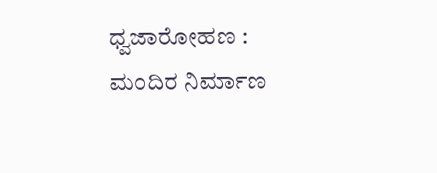ಧ್ವಜಾರೋಹಣ : ಮಂದಿರ ನಿರ್ಮಾಣ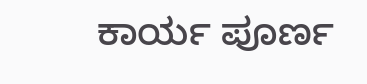ಕಾರ್ಯ ಪೂರ್ಣ